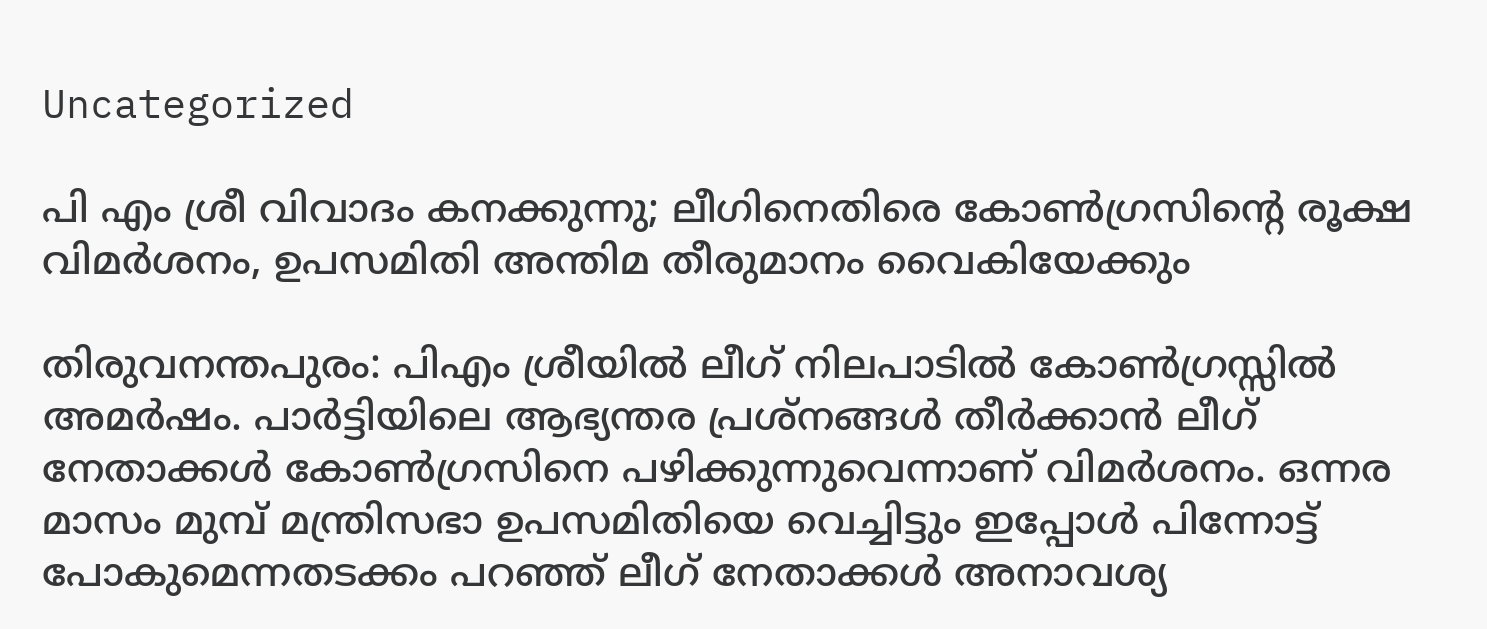Uncategorized

പി എം ശ്രീ വിവാദം കനക്കുന്നു; ലീഗിനെതിരെ കോൺഗ്രസിന്റെ രൂക്ഷ വിമർശനം, ഉപസമിതി അന്തിമ തീരുമാനം വൈകിയേക്കും

തിരുവനന്തപുരം: പിഎം ശ്രീയിൽ ലീഗ് നിലപാടിൽ കോൺഗ്രസ്സിൽ അമർഷം. പാർട്ടിയിലെ ആഭ്യന്തര പ്രശ്നങ്ങൾ തീർക്കാൻ ലീഗ് നേതാക്കൾ കോൺഗ്രസിനെ പഴിക്കുന്നുവെന്നാണ് വിമർശനം. ഒന്നര മാസം മുമ്പ് മന്ത്രിസഭാ ഉപസമിതിയെ വെച്ചിട്ടും ഇപ്പോൾ പിന്നോട്ട് പോകുമെന്നതടക്കം പറഞ്ഞ് ലീഗ് നേതാക്കൾ അനാവശ്യ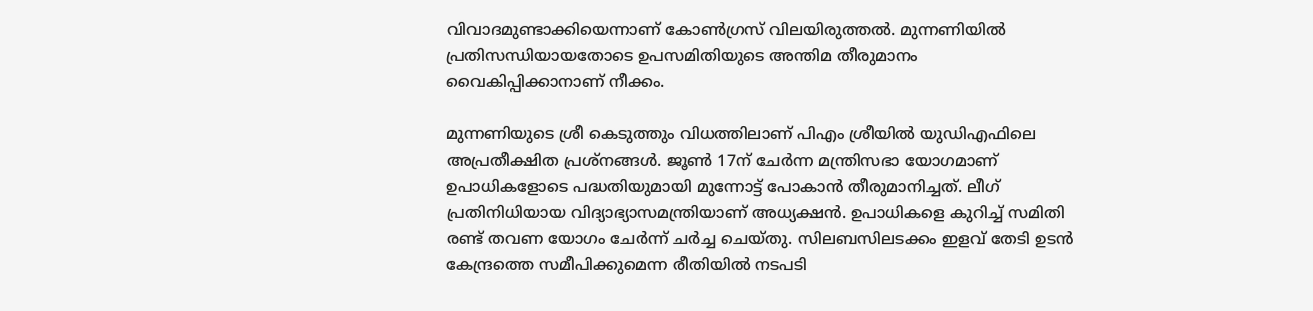വിവാദമുണ്ടാക്കിയെന്നാണ് കോൺഗ്രസ് വിലയിരുത്തൽ. മുന്നണിയിൽ പ്രതിസന്ധിയായതോടെ ഉപസമിതിയുടെ അന്തിമ തീരുമാനം വൈകിപ്പിക്കാനാണ് നീക്കം.

മുന്നണിയുടെ ശ്രീ കെടുത്തും വിധത്തിലാണ് പിഎം ശ്രീയിൽ യുഡിഎഫിലെ അപ്രതീക്ഷിത പ്രശ്നങ്ങൾ. ജൂൺ 17ന് ചേർന്ന മന്ത്രിസഭാ യോഗമാണ് ഉപാധികളോടെ പദ്ധതിയുമായി മുന്നോട്ട് പോകാൻ തീരുമാനിച്ചത്. ലീഗ് പ്രതിനിധിയായ വിദ്യാഭ്യാസമന്ത്രിയാണ് അധ്യക്ഷൻ. ഉപാധികളെ കുറിച്ച് സമിതി രണ്ട് തവണ യോഗം ചേർന്ന് ചർച്ച ചെയ്തു. സിലബസിലടക്കം ഇളവ് തേടി ഉടൻ കേന്ദ്രത്തെ സമീപിക്കുമെന്ന രീതിയിൽ നടപടി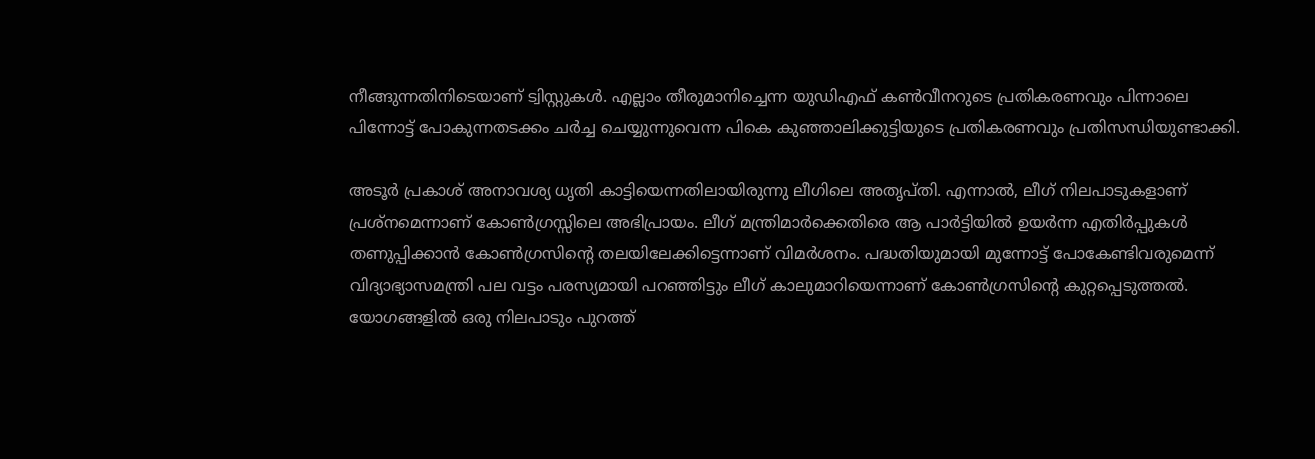നീങ്ങുന്നതിനിടെയാണ് ട്വിസ്റ്റുകൾ. എല്ലാം തീരുമാനിച്ചെന്ന യുഡിഎഫ് കൺവീനറുടെ പ്രതികരണവും പിന്നാലെ പിന്നോട്ട് പോകുന്നതടക്കം ചർച്ച ചെയ്യുന്നുവെന്ന പികെ കുഞ്ഞാലിക്കുട്ടിയുടെ പ്രതികരണവും പ്രതിസന്ധിയുണ്ടാക്കി.

അടൂർ പ്രകാശ് അനാവശ്യ ധൃതി കാട്ടിയെന്നതിലായിരുന്നു ലീഗിലെ അതൃപ്തി. എന്നാൽ, ലീഗ് നിലപാടുകളാണ് പ്രശ്നമെന്നാണ് കോൺഗ്രസ്സിലെ അഭിപ്രായം. ലീഗ് മന്ത്രിമാർക്കെതിരെ ആ പാർട്ടിയിൽ ഉയർന്ന എതിർപ്പുകൾ തണുപ്പിക്കാൻ കോൺഗ്രസിൻ്റെ തലയിലേക്കിട്ടെന്നാണ് വിമർശനം. പദ്ധതിയുമായി മുന്നോട്ട് പോകേണ്ടിവരുമെന്ന് വിദ്യാഭ്യാസമന്ത്രി പല വട്ടം പരസ്യമായി പറഞ്ഞിട്ടും ലീഗ് കാലുമാറിയെന്നാണ് കോൺഗ്രസിൻ്റെ കുറ്റപ്പെടുത്തൽ. യോഗങ്ങളിൽ ഒരു നിലപാടും പുറത്ത്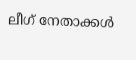ലീഗ് നേതാക്കൾ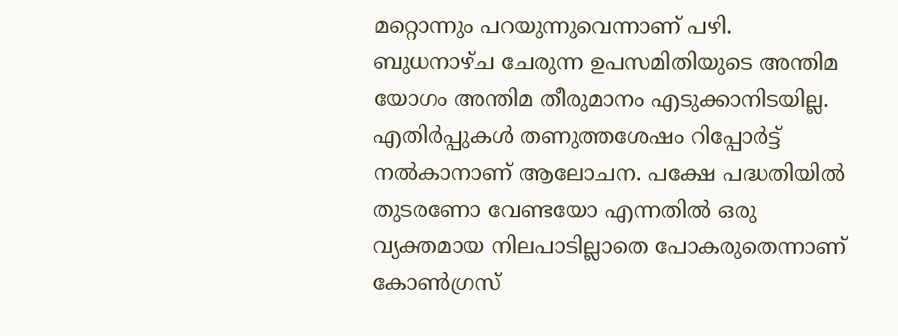മറ്റൊന്നും പറയുന്നുവെന്നാണ് പഴി. ബുധനാഴ്ച ചേരുന്ന ഉപസമിതിയുടെ അന്തിമ യോഗം അന്തിമ തീരുമാനം എടുക്കാനിടയില്ല. എതിർപ്പുകൾ തണുത്തശേഷം റിപ്പോർട്ട് നൽകാനാണ് ആലോചന. പക്ഷേ പദ്ധതിയിൽ തുടരണോ വേണ്ടയോ എന്നതിൽ ഒരു വ്യക്തമായ നിലപാടില്ലാതെ പോകരുതെന്നാണ് കോൺഗ്രസ്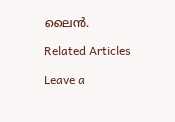ലൈൻ.

Related Articles

Leave a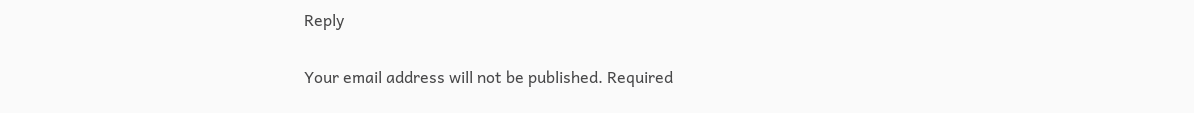Reply

Your email address will not be published. Required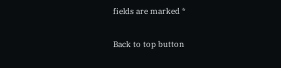fields are marked *

Back to top button